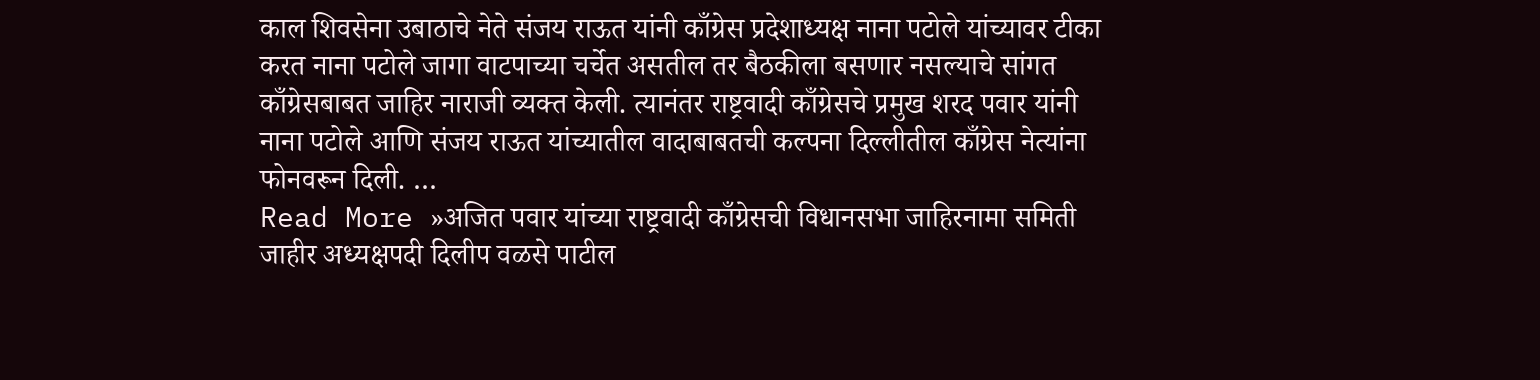काल शिवसेना उबाठाचे नेते संजय राऊत यांनी काँग्रेस प्रदेशाध्यक्ष नाना पटोले यांच्यावर टीका करत नाना पटोले जागा वाटपाच्या चर्चेत असतील तर बैठकीला बसणार नसल्याचे सांगत काँग्रेसबाबत जाहिर नाराजी व्यक्त केली. त्यानंतर राष्ट्रवादी काँग्रेसचे प्रमुख शरद पवार यांनी नाना पटोले आणि संजय राऊत यांच्यातील वादाबाबतची कल्पना दिल्लीतील काँग्रेस नेत्यांना फोनवरून दिली. …
Read More »अजित पवार यांच्या राष्ट्रवादी काँग्रेसची विधानसभा जाहिरनामा समिती जाहीर अध्यक्षपदी दिलीप वळसे पाटील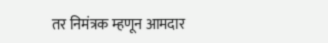तर निमंत्रक म्हणून आमदार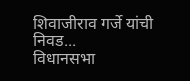शिवाजीराव गर्जे यांची निवड...
विधानसभा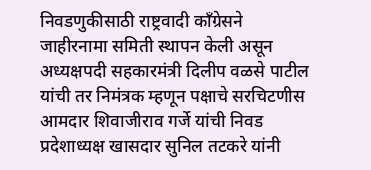निवडणुकीसाठी राष्ट्रवादी काँग्रेसने जाहीरनामा समिती स्थापन केली असून अध्यक्षपदी सहकारमंत्री दिलीप वळसे पाटील यांची तर निमंत्रक म्हणून पक्षाचे सरचिटणीस आमदार शिवाजीराव गर्जे यांची निवड प्रदेशाध्यक्ष खासदार सुनिल तटकरे यांनी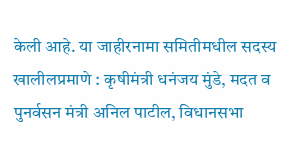केली आहे. या जाहीरनामा समितीमधील सदस्य खालीलप्रमाणे : कृषीमंत्री धनंजय मुंडे, मदत व पुनर्वसन मंत्री अनिल पाटील, विधानसभा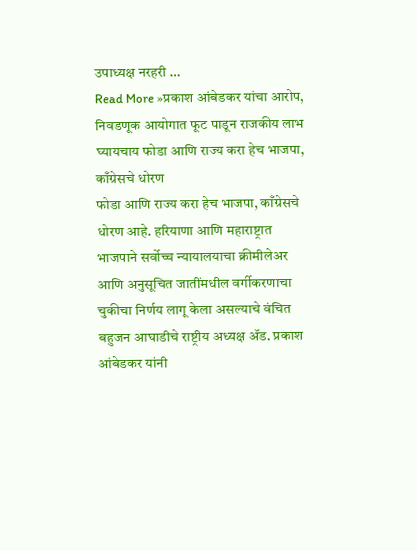उपाध्यक्ष नरहरी …
Read More »प्रकाश आंबेडकर यांचा आरोप, निवडणूक आयोगात फूट पाडून राजकीय लाभ घ्यायचाय फोडा आणि राज्य करा हेच भाजपा, काँग्रेसचे धोरण
फोडा आणि राज्य करा हेच भाजपा, काँग्रेसचे धोरण आहे. हरियाणा आणि महाराष्ट्रात भाजपाने सर्वोच्च न्यायालयाचा क्रीमीलेअर आणि अनुसूचित जातींमधील वर्गीकरणाचा चुकीचा निर्णय लागू केला असल्याचे वंचित बहुजन आघाडीचे राष्ट्रीय अध्यक्ष ॲड. प्रकाश आंबेडकर यांनी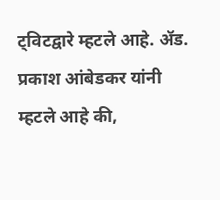ट्विटद्वारे म्हटले आहे. ॲड. प्रकाश आंबेडकर यांनी म्हटले आहे की,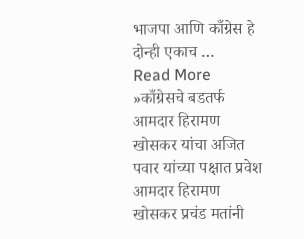भाजपा आणि काँग्रेस हे दोन्ही एकाच …
Read More »काँग्रेसचे बडतर्फ आमदार हिरामण खोसकर यांचा अजित पवार यांच्या पक्षात प्रवेश आमदार हिरामण खोसकर प्रचंड मतांनी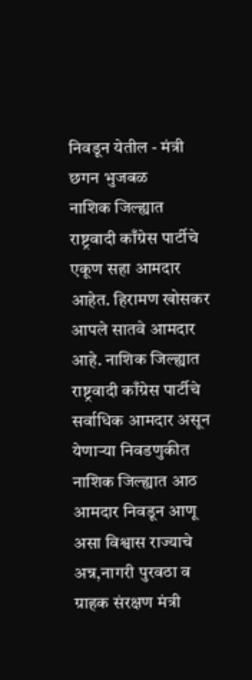निवडून येतील - मंत्री छगन भुजबळ
नाशिक जिल्ह्यात राष्ट्रवादी काँग्रेस पार्टीचे एकूण सहा आमदार आहेत. हिरामण खोसकर आपले सातवे आमदार आहे. नाशिक जिल्ह्यात राष्ट्रवादी काँग्रेस पार्टीचे सर्वाधिक आमदार असून येणाऱ्या निवडणुकीत नाशिक जिल्ह्यात आठ आमदार निवडून आणू असा विश्वास राज्याचे अन्न,नागरी पुरवठा व ग्राहक संरक्षण मंत्री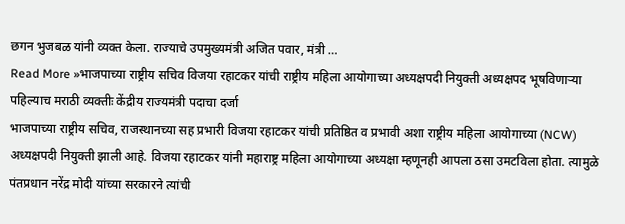छगन भुजबळ यांनी व्यक्त केला. राज्याचे उपमुख्यमंत्री अजित पवार, मंत्री …
Read More »भाजपाच्या राष्ट्रीय सचिव विजया रहाटकर यांची राष्ट्रीय महिला आयोगाच्या अध्यक्षपदी नियुक्ती अध्यक्षपद भूषविणाऱ्या पहिल्याच मराठी व्यक्तीः केंद्रीय राज्यमंत्री पदाचा दर्जा
भाजपाच्या राष्ट्रीय सचिव, राजस्थानच्या सह प्रभारी विजया रहाटकर यांची प्रतिष्ठित व प्रभावी अशा राष्ट्रीय महिला आयोगाच्या (NCW) अध्यक्षपदी नियुक्ती झाली आहे. विजया रहाटकर यांनी महाराष्ट्र महिला आयोगाच्या अध्यक्षा म्हणूनही आपला ठसा उमटविला होता. त्यामुळे पंतप्रधान नरेंद्र मोदी यांच्या सरकारने त्यांची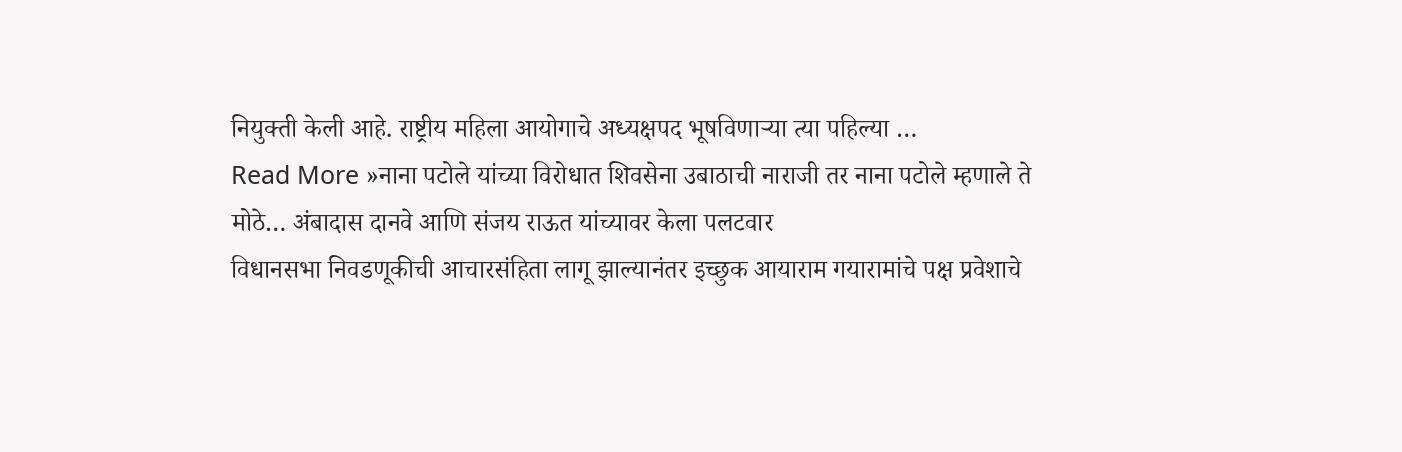नियुक्ती केली आहे. राष्ट्रीय महिला आयोगाचे अध्यक्षपद भूषविणाऱ्या त्या पहिल्या …
Read More »नाना पटोले यांच्या विरोधात शिवसेना उबाठाची नाराजी तर नाना पटोले म्हणाले ते मोठे… अंबादास दानवे आणि संजय राऊत यांच्यावर केला पलटवार
विधानसभा निवडणूकीची आचारसंहिता लागू झाल्यानंतर इच्छुक आयाराम गयारामांचे पक्ष प्रवेशाचे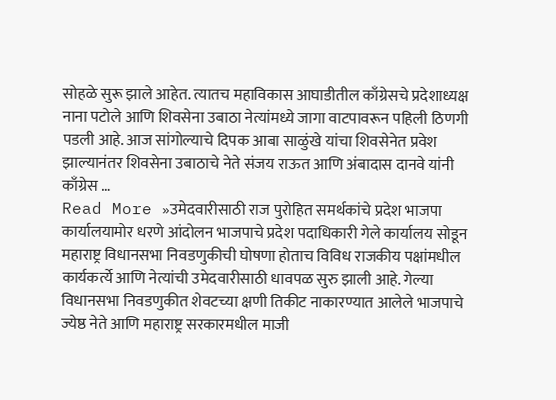सोहळे सुरू झाले आहेत. त्यातच महाविकास आघाडीतील काँग्रेसचे प्रदेशाध्यक्ष नाना पटोले आणि शिवसेना उबाठा नेत्यांमध्ये जागा वाटपावरून पहिली ठिणगी पडली आहे. आज सांगोल्याचे दिपक आबा साळुंखे यांचा शिवसेनेत प्रवेश झाल्यानंतर शिवसेना उबाठाचे नेते संजय राऊत आणि अंबादास दानवे यांनी काँग्रेस …
Read More »उमेदवारीसाठी राज पुरोहित समर्थकांचे प्रदेश भाजपा कार्यालयामोर धरणे आंदोलन भाजपाचे प्रदेश पदाधिकारी गेले कार्यालय सोडून
महाराष्ट्र विधानसभा निवडणुकीची घोषणा होताच विविध राजकीय पक्षांमधील कार्यकर्त्ये आणि नेत्यांची उमेदवारीसाठी धावपळ सुरु झाली आहे. गेल्या विधानसभा निवडणुकीत शेवटच्या क्षणी तिकीट नाकारण्यात आलेले भाजपाचे ज्येष्ठ नेते आणि महाराष्ट्र सरकारमधील माजी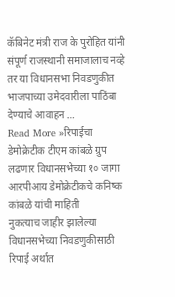कॅबिनेट मंत्री राज के पुरोहित यांनी संपूर्ण राजस्थानी समाजालाच नव्हे तर या विधानसभा निवडणुकीत भाजपाच्या उमेदवारीला पाठिंबा देण्याचे आवाहन …
Read More »रिपाईचा डेमोक्रेटीक टीएम कांबळे ग्रुप लढणार विधानसभेच्या १० जागा आरपीआय डेमोक्रेटीकचे कनिष्क कांबळे यांची माहिती
नुकत्याच जाहीर झालेल्या विधानसभेच्या निवडणुकीसाठी रिपाई अर्थात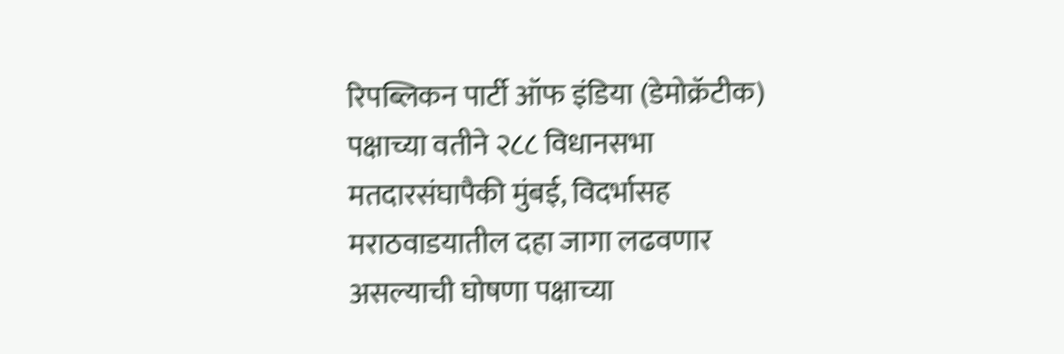रिपब्लिकन पार्टी ऑफ इंडिया (डेमोक्रॅटीक) पक्षाच्या वतीने २८८ विधानसभा मतदारसंघापैकी मुंबई, विदर्भासह मराठवाडयातील दहा जागा लढवणार असल्याची घोषणा पक्षाच्या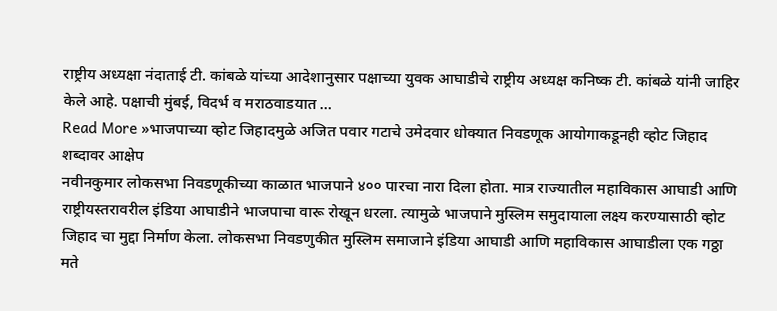राष्ट्रीय अध्यक्षा नंदाताई टी. कांबळे यांच्या आदेशानुसार पक्षाच्या युवक आघाडीचे राष्ट्रीय अध्यक्ष कनिष्क टी. कांबळे यांनी जाहिर केले आहे. पक्षाची मुंबई, विदर्भ व मराठवाडयात …
Read More »भाजपाच्या व्होट जिहादमुळे अजित पवार गटाचे उमेदवार धोक्यात निवडणूक आयोगाकडूनही व्होट जिहाद शब्दावर आक्षेप
नवीनकुमार लोकसभा निवडणूकीच्या काळात भाजपाने ४०० पारचा नारा दिला होता. मात्र राज्यातील महाविकास आघाडी आणि राष्ट्रीयस्तरावरील इंडिया आघाडीने भाजपाचा वारू रोखून धरला. त्यामुळे भाजपाने मुस्लिम समुदायाला लक्ष्य करण्यासाठी व्होट जिहाद चा मुद्दा निर्माण केला. लोकसभा निवडणुकीत मुस्लिम समाजाने इंडिया आघाडी आणि महाविकास आघाडीला एक गठ्ठा मते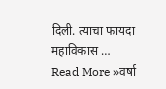दिली. त्याचा फायदा महाविकास …
Read More »वर्षा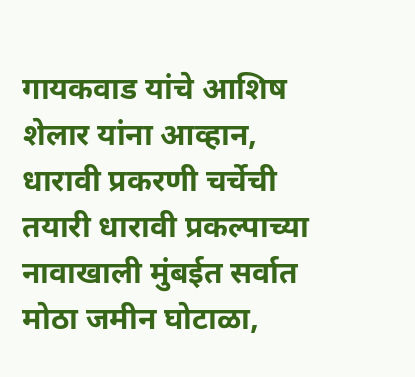गायकवाड यांचे आशिष शेलार यांना आव्हान, धारावी प्रकरणी चर्चेची तयारी धारावी प्रकल्पाच्या नावाखाली मुंबईत सर्वात मोठा जमीन घोटाळा,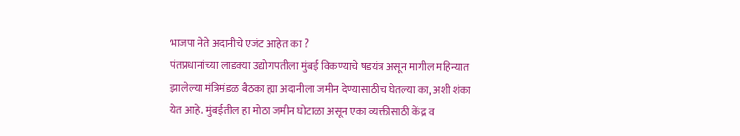भाजपा नेते अदानीचे एजंट आहेत का ?
पंतप्रधानांच्या लाडक्या उद्योगपतीला मुंबई विकण्याचे षडयंत्र असून मागील महिन्यात झालेल्या मंत्रिमंडळ बैठका ह्या अदानीला जमीन देण्यासाठीच घेतल्या का, अशी शंका येत आहे. मुंबईतील हा मोठा जमीन घोटाळा असून एका व्यक्तीसाठी केंद्र व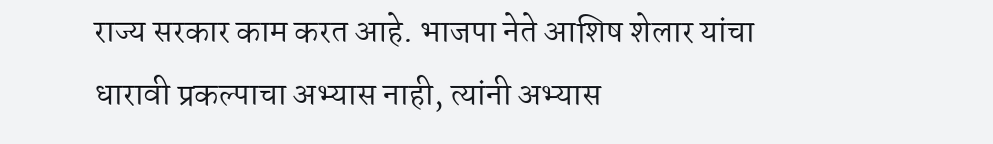राज्य सरकार काम करत आहे. भाजपा नेते आशिष शेलार यांचा धारावी प्रकल्पाचा अभ्यास नाही, त्यांनी अभ्यास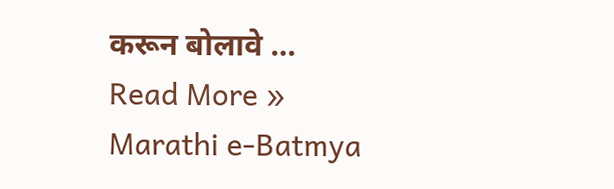करून बोलावे …
Read More »
Marathi e-Batmya